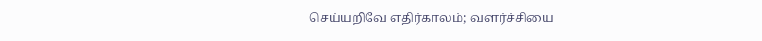செய்யறிவே எதிர்காலம்; வளர்ச்சியை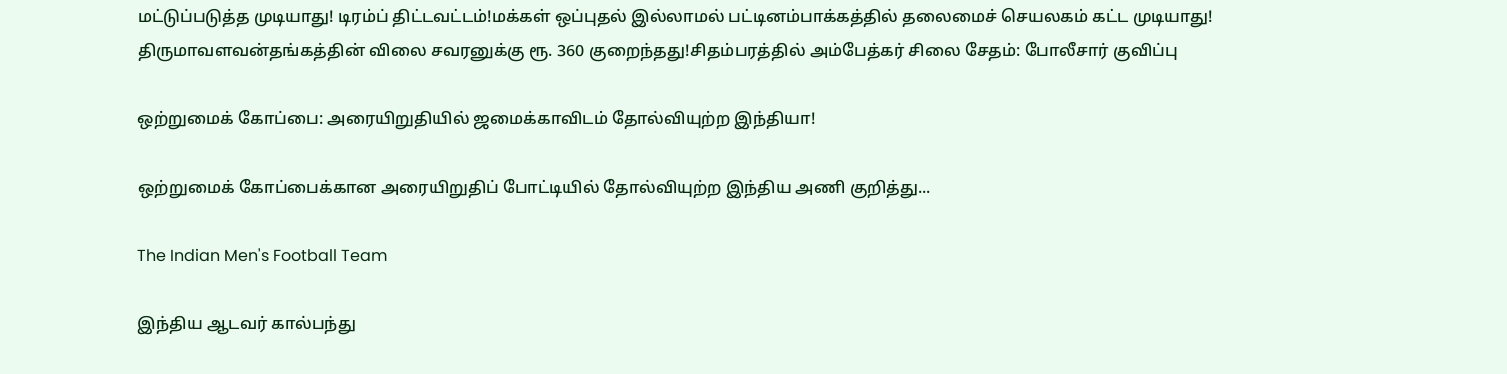மட்டுப்படுத்த முடியாது! டிரம்ப் திட்டவட்டம்!மக்கள் ஒப்புதல் இல்லாமல் பட்டினம்பாக்கத்தில் தலைமைச் செயலகம் கட்ட முடியாது! திருமாவளவன்தங்கத்தின் விலை சவரனுக்கு ரூ. 360 குறைந்தது!சிதம்பரத்தில் அம்பேத்கர் சிலை சேதம்: போலீசார் குவிப்பு

ஒற்றுமைக் கோப்பை: அரையிறுதியில் ஜமைக்காவிடம் தோல்வியுற்ற இந்தியா!

ஒற்றுமைக் கோப்பைக்கான அரையிறுதிப் போட்டியில் தோல்வியுற்ற இந்திய அணி குறித்து...

The Indian Men's Football Team

இந்திய ஆடவர் கால்பந்து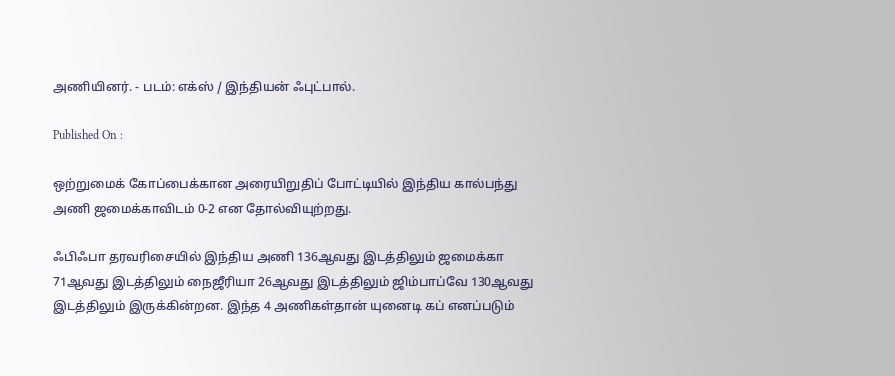அணியினர். - படம்: எக்ஸ் / இந்தியன் ஃபுட்பால்.

Published On :

ஒற்றுமைக் கோப்பைக்கான அரையிறுதிப் போட்டியில் இந்திய கால்பந்து அணி ஜமைக்காவிடம் 0-2 என தோல்வியுற்றது.

ஃபிஃபா தரவரிசையில் இந்திய அணி 136ஆவது இடத்திலும் ஜமைக்கா 71ஆவது இடத்திலும் நைஜீரியா 26ஆவது இடத்திலும் ஜிம்பாப்வே 130ஆவது இடத்திலும் இருக்கின்றன. இந்த 4 அணிகள்தான் யுனைடி கப் எனப்படும்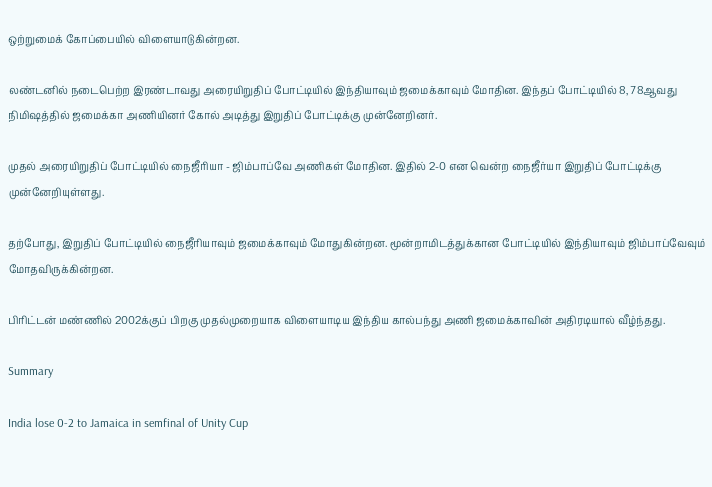ஒற்றுமைக் கோப்பையில் விளையாடுகின்றன.

லண்டனில் நடைபெற்ற இரண்டாவது அரையிறுதிப் போட்டியில் இந்தியாவும் ஜமைக்காவும் மோதின. இந்தப் போட்டியில் 8, 78ஆவது நிமிஷத்தில் ஜமைக்கா அணியினர் கோல் அடித்து இறுதிப் போட்டிக்கு முன்னேறினர்.

முதல் அரையிறுதிப் போட்டியில் நைஜீரியா - ஜிம்பாப்வே அணிகள் மோதின. இதில் 2-0 என வென்ற நைஜீர்யா இறுதிப் போட்டிக்கு முன்னேறியுள்ளது.

தற்போது, இறுதிப் போட்டியில் நைஜீரியாவும் ஜமைக்காவும் மோதுகின்றன. மூன்றாமிடத்துக்கான போட்டியில் இந்தியாவும் ஜிம்பாப்வேவும் மோதவிருக்கின்றன.

பிரிட்டன் மண்ணில் 2002க்குப் பிறகு முதல்முறையாக விளையாடிய இந்திய கால்பந்து அணி ஜமைக்காவின் அதிரடியால் வீழ்ந்தது.

Summary

India lose 0-2 to Jamaica in semfinal of Unity Cup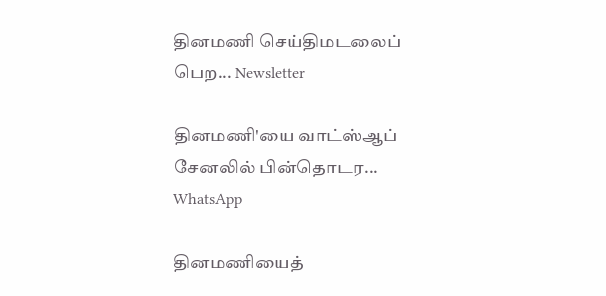தினமணி செய்திமடலைப் பெற... Newsletter

தினமணி'யை வாட்ஸ்ஆப் சேனலில் பின்தொடர... WhatsApp

தினமணியைத்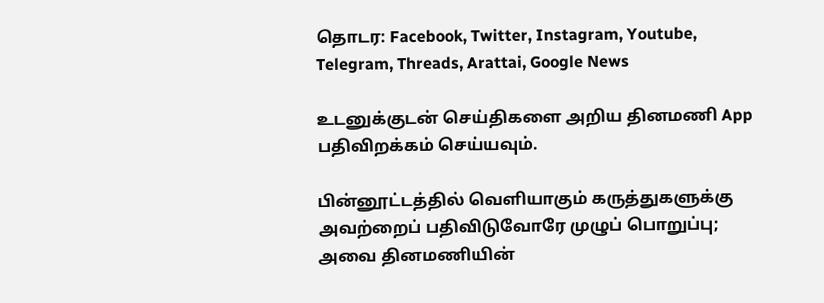தொடர: Facebook, Twitter, Instagram, Youtube, Telegram, Threads, Arattai, Google News

உடனுக்குடன் செய்திகளை அறிய தினமணி App பதிவிறக்கம் செய்யவும்.

பின்னூட்டத்தில் வெளியாகும் கருத்துகளுக்கு அவற்றைப் பதிவிடுவோரே முழுப் பொறுப்பு; அவை தினமணியின்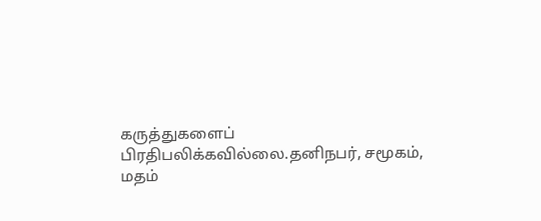கருத்துகளைப் பிரதிபலிக்கவில்லை.தனிநபர், சமூகம், மதம்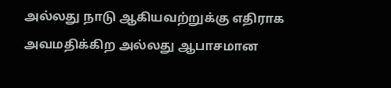அல்லது நாடு ஆகியவற்றுக்கு எதிராக அவமதிக்கிற அல்லது ஆபாசமான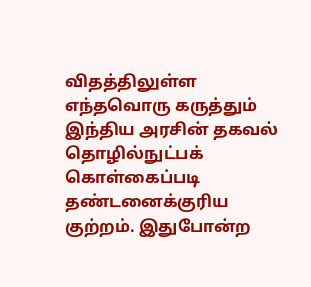விதத்திலுள்ள எந்தவொரு கருத்தும் இந்திய அரசின் தகவல் தொழில்நுட்பக் கொள்கைப்படி தண்டனைக்குரிய குற்றம். இதுபோன்ற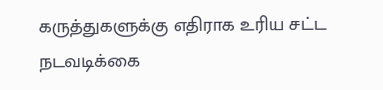கருத்துகளுக்கு எதிராக உரிய சட்ட நடவடிக்கை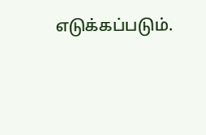எடுக்கப்படும்.